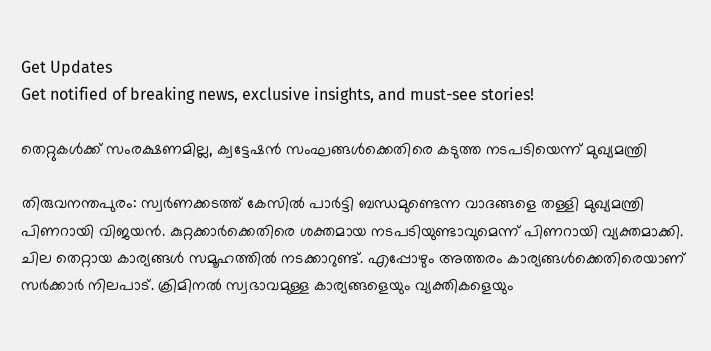Get Updates
Get notified of breaking news, exclusive insights, and must-see stories!

തെറ്റുകള്‍ക്ക് സംരക്ഷണമില്ല, ക്വട്ടേഷന്‍ സംഘങ്ങള്‍ക്കെതിരെ കടുത്ത നടപടിയെന്ന് മുഖ്യമന്ത്രി

തിരുവനന്തപുരം: സ്വര്‍ണക്കടത്ത് കേസില്‍ പാര്‍ട്ടി ബന്ധമുണ്ടെന്ന വാദങ്ങളെ തള്ളി മുഖ്യമന്ത്രി പിണറായി വിജയന്‍. കുറ്റക്കാര്‍ക്കെതിരെ ശക്തമായ നടപടിയുണ്ടാവുമെന്ന് പിണറായി വ്യക്തമാക്കി. ചില തെറ്റായ കാര്യങ്ങള്‍ സമൂഹത്തില്‍ നടക്കാറുണ്ട്. എപ്പോഴും അത്തരം കാര്യങ്ങള്‍ക്കെതിരെയാണ് സര്‍ക്കാര്‍ നിലപാട്. ക്രിമിനല്‍ സ്വഭാവമുള്ള കാര്യങ്ങളെയും വ്യക്തികളെയും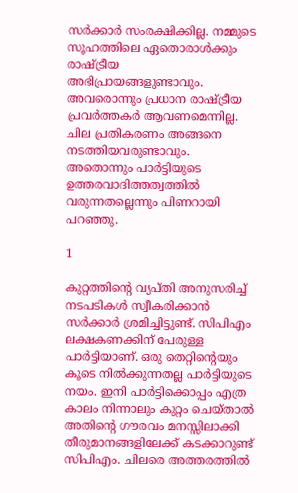സര്‍ക്കാര്‍ സംരക്ഷിക്കില്ല. നമ്മുടെ സൂഹത്തിലെ ഏതൊരാള്‍ക്കും രാഷ്ട്രീയ അഭിപ്രായങ്ങളുണ്ടാവും. അവരൊന്നും പ്രധാന രാഷ്ട്രീയ പ്രവര്‍ത്തകര്‍ ആവണമെന്നില്ല. ചില പ്രതികരണം അങ്ങനെ നടത്തിയവരുണ്ടാവും. അതൊന്നും പാര്‍ട്ടിയുടെ ഉത്തരവാദിത്തത്വത്തില്‍ വരുന്നതല്ലെന്നും പിണറായി പറഞ്ഞു.

1

കുറ്റത്തിന്റെ വ്യപ്തി അനുസരിച്ച് നടപടികള്‍ സ്വീകരിക്കാന്‍ സര്‍ക്കാര്‍ ശ്രമിച്ചിട്ടുണ്ട്. സിപിഎം ലക്ഷകണക്കിന് പേരുള്ള പാര്‍ട്ടിയാണ്. ഒരു തെറ്റിന്റെയും കൂടെ നില്‍ക്കുന്നതല്ല പാര്‍ട്ടിയുടെ നയം. ഇനി പാര്‍ട്ടിക്കൊപ്പം എത്ര കാലം നിന്നാലും കുറ്റം ചെയ്താല്‍ അതിന്റെ ഗൗരവം മനസ്സിലാക്കി തീരുമാനങ്ങളിലേക്ക് കടക്കാറുണ്ട് സിപിഎം. ചിലരെ അത്തരത്തില്‍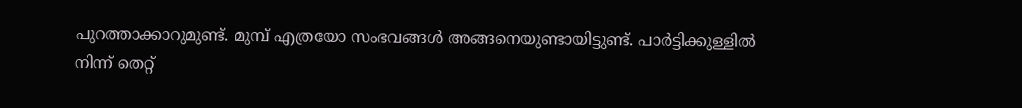പുറത്താക്കാറുമുണ്ട്. മുമ്പ് എത്രയോ സംഭവങ്ങള്‍ അങ്ങനെയുണ്ടായിട്ടുണ്ട്. പാര്‍ട്ടിക്കുള്ളില്‍ നിന്ന് തെറ്റ്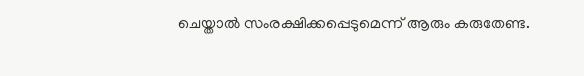ചെയ്താല്‍ സംരക്ഷിക്കപ്പെടുമെന്ന് ആരും കരുതേണ്ട.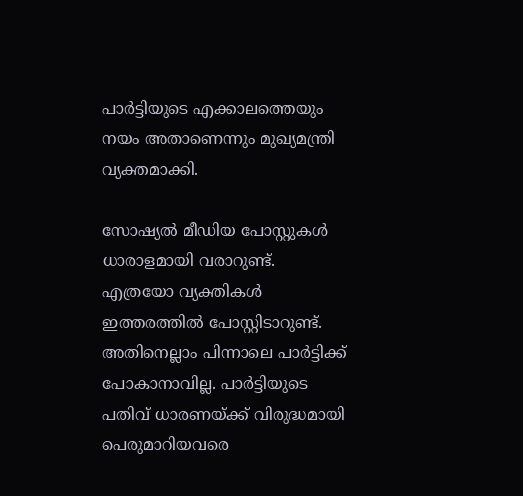പാര്‍ട്ടിയുടെ എക്കാലത്തെയും നയം അതാണെന്നും മുഖ്യമന്ത്രി വ്യക്തമാക്കി.

സോഷ്യല്‍ മീഡിയ പോസ്റ്റുകള്‍ ധാരാളമായി വരാറുണ്ട്. എത്രയോ വ്യക്തികള്‍ ഇത്തരത്തില്‍ പോസ്റ്റിടാറുണ്ട്. അതിനെല്ലാം പിന്നാലെ പാര്‍ട്ടിക്ക് പോകാനാവില്ല. പാര്‍ട്ടിയുടെ പതിവ് ധാരണയ്ക്ക് വിരുദ്ധമായി പെരുമാറിയവരെ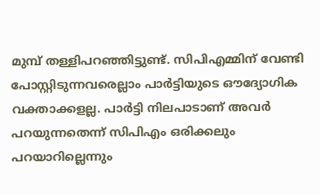മുമ്പ് തള്ളിപറഞ്ഞിട്ടുണ്ട്. സിപിഎമ്മിന് വേണ്ടി പോസ്റ്റിടുന്നവരെല്ലാം പാര്‍ട്ടിയുടെ ഔദ്യോഗിക വക്താക്കളല്ല. പാര്‍ട്ടി നിലപാടാണ് അവര്‍ പറയുന്നതെന്ന് സിപിഎം ഒരിക്കലും പറയാറില്ലെന്നും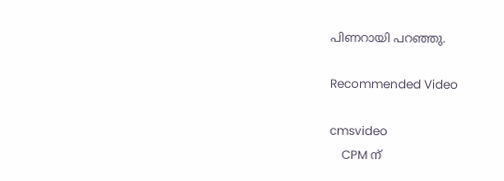പിണറായി പറഞ്ഞു.

Recommended Video

cmsvideo
    CPM ന്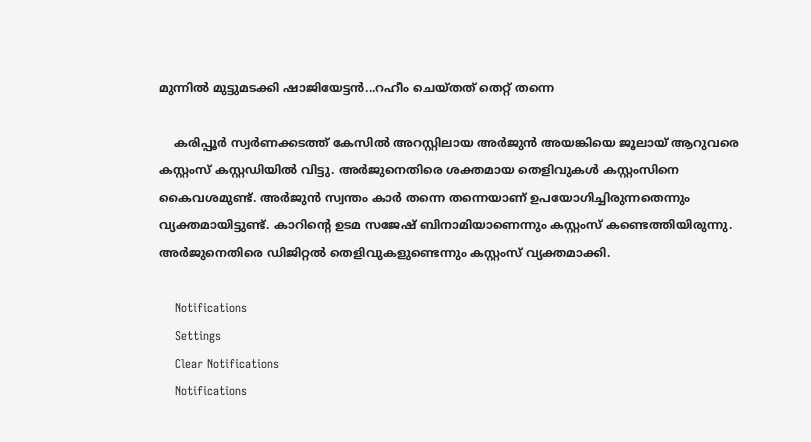മുന്നിൽ മുട്ടുമടക്കി ഷാജിയേട്ടൻ...റഹീം ചെയ്തത് തെറ്റ് തന്നെ

    കരിപ്പൂര്‍ സ്വര്‍ണക്കടത്ത് കേസില്‍ അറസ്റ്റിലായ അര്‍ജുന്‍ അയങ്കിയെ ജൂലായ് ആറുവരെ കസ്റ്റംസ് കസ്റ്റഡിയില്‍ വിട്ടു. അര്‍ജുനെതിരെ ശക്തമായ തെളിവുകള്‍ കസ്റ്റംസിനെ കൈവശമുണ്ട്. അര്‍ജുന്‍ സ്വന്തം കാര്‍ തന്നെ തന്നെയാണ് ഉപയോഗിച്ചിരുന്നതെന്നും വ്യക്തമായിട്ടുണ്ട്. കാറിന്റെ ഉടമ സജേഷ് ബിനാമിയാണെന്നും കസ്റ്റംസ് കണ്ടെത്തിയിരുന്നു. അര്‍ജുനെതിരെ ഡിജിറ്റല്‍ തെളിവുകളുണ്ടെന്നും കസ്റ്റംസ് വ്യക്തമാക്കി.

    Notifications
    Settings
    Clear Notifications
    Notifications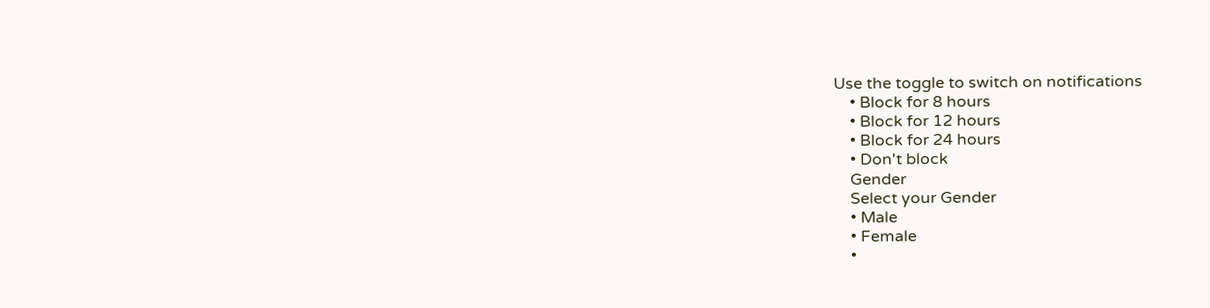Use the toggle to switch on notifications
    • Block for 8 hours
    • Block for 12 hours
    • Block for 24 hours
    • Don't block
    Gender
    Select your Gender
    • Male
    • Female
    •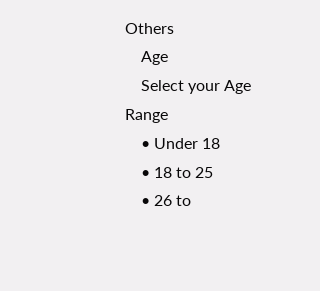Others
    Age
    Select your Age Range
    • Under 18
    • 18 to 25
    • 26 to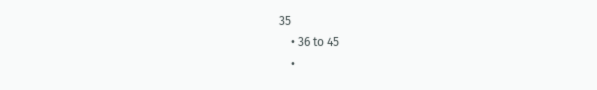35
    • 36 to 45
    •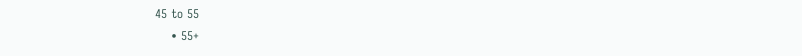45 to 55
    • 55+